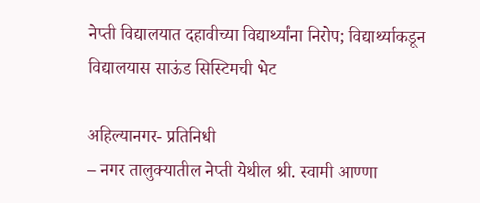नेप्ती विद्यालयात दहावीच्या विद्यार्थ्यांना निरोप; विद्यार्थ्याकडून विद्यालयास साऊंड सिस्टिमची भेट

अहिल्यानगर- प्रतिनिधी
– नगर तालुक्यातील नेप्ती येथील श्री. स्वामी आण्णा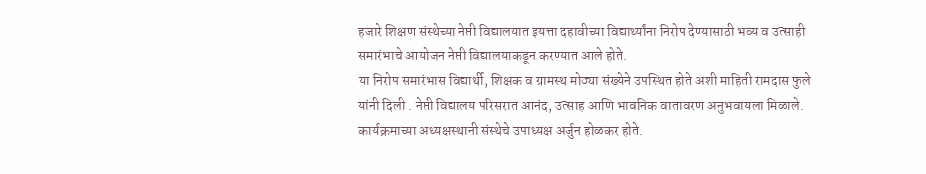हजारे शिक्षण संस्थेच्या नेप्ती विद्यालयात इयत्ता दहावीच्या विद्यार्थ्यांना निरोप देण्यासाठी भव्य व उत्साही समारंभाचे आयोजन नेप्ती विद्यालयाकडून करण्यात आले होते.
या निरोप समारंभास विद्यार्थी, शिक्षक व ग्रामस्थ मोठ्या संख्येने उपस्थित होते अशी माहिती रामदास फुले यांनी दिली . नेप्ती विद्यालय परिसरात आनंद, उत्साह आणि भावनिक वातावरण अनुभवायला मिळाले. कार्यक्रमाच्या अध्यक्षस्थानी संस्थेचे उपाध्यक्ष अर्जुन होळकर होते.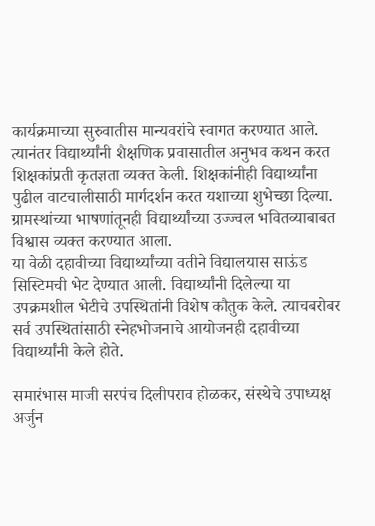कार्यक्रमाच्या सुरुवातीस मान्यवरांचे स्वागत करण्यात आले. त्यानंतर विद्यार्थ्यांनी शैक्षणिक प्रवासातील अनुभव कथन करत शिक्षकांप्रती कृतज्ञता व्यक्त केली. शिक्षकांनीही विद्यार्थ्यांना पुढील वाटचालीसाठी मार्गदर्शन करत यशाच्या शुभेच्छा दिल्या. ग्रामस्थांच्या भाषणांतूनही विद्यार्थ्यांच्या उज्ज्वल भवितव्याबाबत विश्वास व्यक्त करण्यात आला.
या वेळी दहावीच्या विद्यार्थ्यांच्या वतीने विद्यालयास साऊंड सिस्टिमची भेट देण्यात आली. विद्यार्थ्यांनी दिलेल्या या उपक्रमशील भेटीचे उपस्थितांनी विशेष कौतुक केले. त्याचबरोबर सर्व उपस्थितांसाठी स्नेहभोजनाचे आयोजनही दहावीच्या विद्यार्थ्यांनी केले होते.

समारंभास माजी सरपंच दिलीपराव होळकर, संस्थेचे उपाध्यक्ष अर्जुन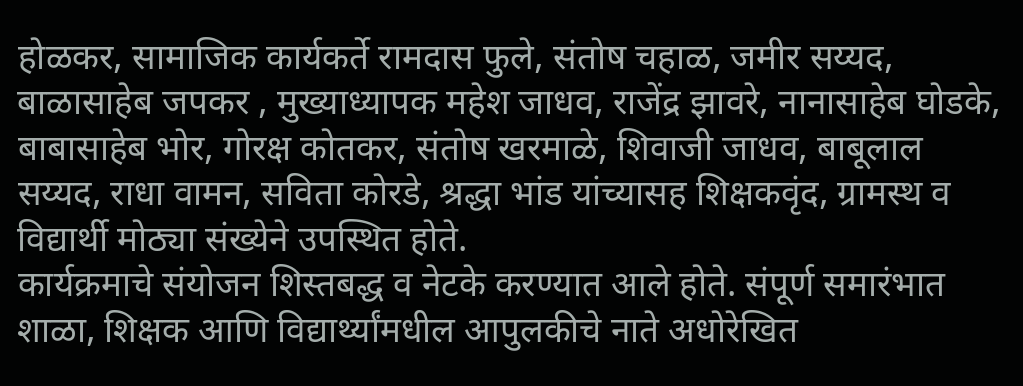होळकर, सामाजिक कार्यकर्ते रामदास फुले, संतोष चहाळ, जमीर सय्यद, बाळासाहेब जपकर , मुख्याध्यापक महेश जाधव, राजेंद्र झावरे, नानासाहेब घोडके, बाबासाहेब भोर, गोरक्ष कोतकर, संतोष खरमाळे, शिवाजी जाधव, बाबूलाल सय्यद, राधा वामन, सविता कोरडे, श्रद्धा भांड यांच्यासह शिक्षकवृंद, ग्रामस्थ व विद्यार्थी मोठ्या संख्येने उपस्थित होते.
कार्यक्रमाचे संयोजन शिस्तबद्ध व नेटके करण्यात आले होते. संपूर्ण समारंभात शाळा, शिक्षक आणि विद्यार्थ्यांमधील आपुलकीचे नाते अधोरेखित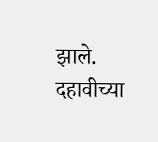झाले. दहावीच्या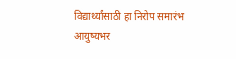विद्यार्थ्यांसाठी हा निरोप समारंभ आयुष्यभर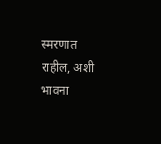स्मरणात राहील, अशी भावना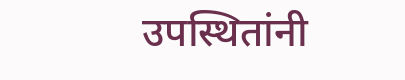उपस्थितांनी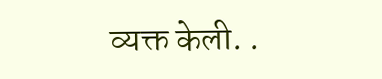व्यक्त केली. .